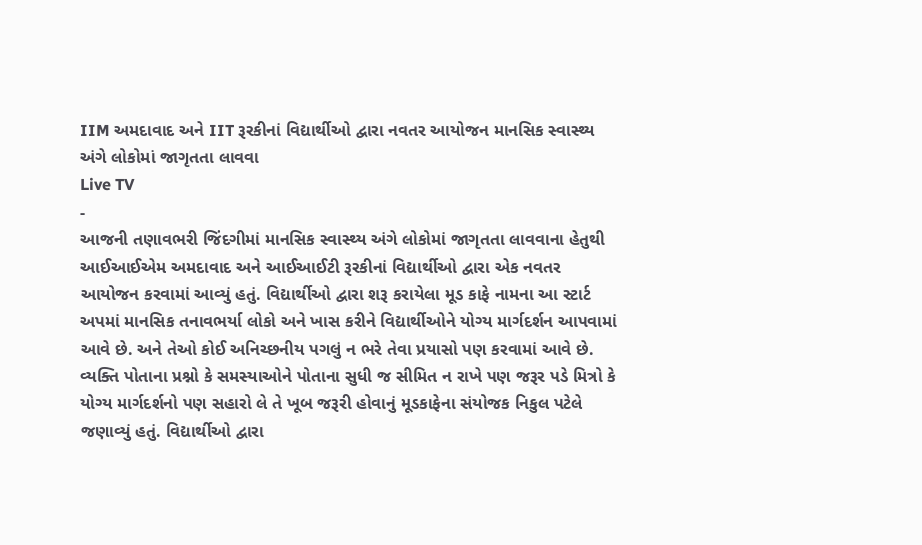IIM અમદાવાદ અને IIT રૂરકીનાં વિદ્યાર્થીઓ દ્વારા નવતર આયોજન માનસિક સ્વાસ્થ્ય અંગે લોકોમાં જાગૃતતા લાવવા
Live TV
-
આજની તણાવભરી જિંદગીમાં માનસિક સ્વાસ્થ્ય અંગે લોકોમાં જાગૃતતા લાવવાના હેતુથી આઈઆઈએમ અમદાવાદ અને આઈઆઈટી રૂરકીનાં વિદ્યાર્થીઓ દ્વારા એક નવતર આયોજન કરવામાં આવ્યું હતું. વિદ્યાર્થીઓ દ્વારા શરૂ કરાયેલા મૂડ કાફે નામના આ સ્ટાર્ટ અપમાં માનસિક તનાવભર્યા લોકો અને ખાસ કરીને વિદ્યાર્થીઓને યોગ્ય માર્ગદર્શન આપવામાં આવે છે. અને તેઓ કોઈ અનિચ્છનીય પગલું ન ભરે તેવા પ્રયાસો પણ કરવામાં આવે છે. વ્યક્તિ પોતાના પ્રશ્નો કે સમસ્યાઓને પોતાના સુધી જ સીમિત ન રાખે પણ જરૂર પડે મિત્રો કે યોગ્ય માર્ગદર્શનો પણ સહારો લે તે ખૂબ જરૂરી હોવાનું મૂડકાફેના સંયોજક નિકુલ પટેલે જણાવ્યું હતું. વિદ્યાર્થીઓ દ્વારા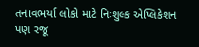તનાવભર્યા લોકો માટે નિઃશુલ્ક એપ્લિકેશન પણ રજૂ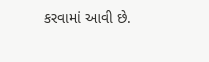કરવામાં આવી છે.